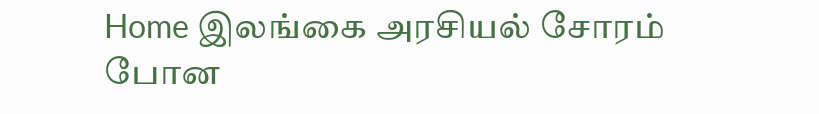Home இலங்கை அரசியல் சோரம் போன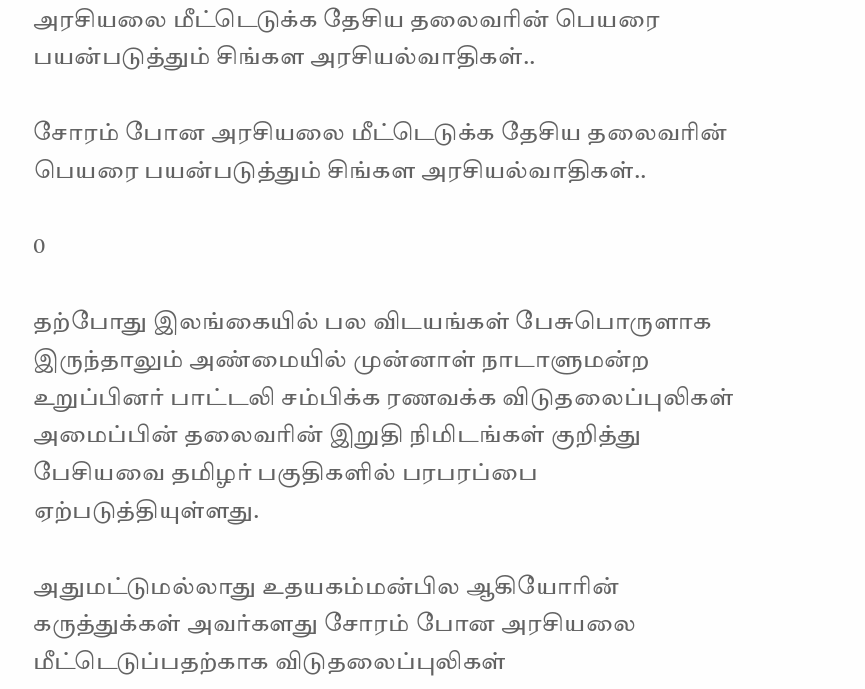அரசியலை மீட்டெடுக்க தேசிய தலைவரின் பெயரை பயன்படுத்தும் சிங்கள அரசியல்வாதிகள்..

சோரம் போன அரசியலை மீட்டெடுக்க தேசிய தலைவரின் பெயரை பயன்படுத்தும் சிங்கள அரசியல்வாதிகள்..

0

தற்போது இலங்கையில் பல விடயங்கள் பேசுபொருளாக இருந்தாலும் அண்மையில் முன்னாள் நாடாளுமன்ற உறுப்பினர் பாட்டலி சம்பிக்க ரணவக்க விடுதலைப்புலிகள் அமைப்பின் தலைவரின் இறுதி நிமிடங்கள் குறித்து பேசியவை தமிழர் பகுதிகளில் பரபரப்பை ஏற்படுத்தியுள்ளது.

அதுமட்டுமல்லாது உதயகம்மன்பில ஆகியோரின் கருத்துக்கள் அவர்களது சோரம் போன அரசியலை மீட்டெடுப்பதற்காக விடுதலைப்புலிகள்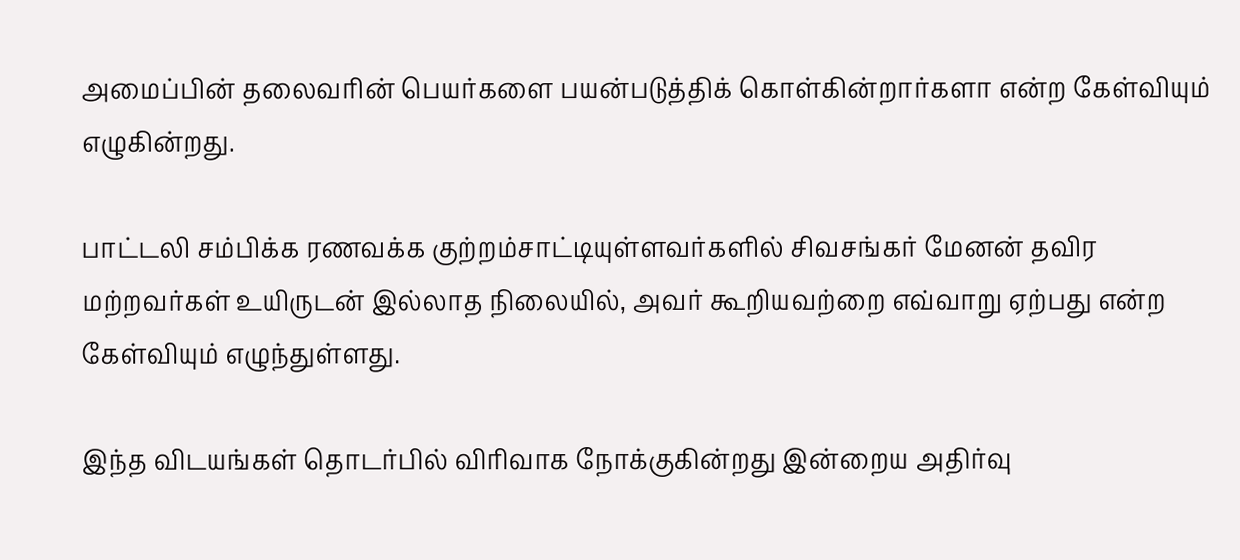அமைப்பின் தலைவரின் பெயர்களை பயன்படுத்திக் கொள்கின்றார்களா என்ற கேள்வியும் எழுகின்றது.

பாட்டலி சம்பிக்க ரணவக்க குற்றம்சாட்டியுள்ளவர்களில் சிவசங்கர் மேனன் தவிர மற்றவர்கள் உயிருடன் இல்லாத நிலையில், அவர் கூறியவற்றை எவ்வாறு ஏற்பது என்ற கேள்வியும் எழுந்துள்ளது.

இந்த விடயங்கள் தொடர்பில் விரிவாக நோக்குகின்றது இன்றைய அதிர்வு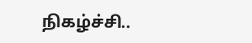நிகழ்ச்சி..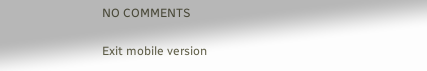NO COMMENTS

Exit mobile version